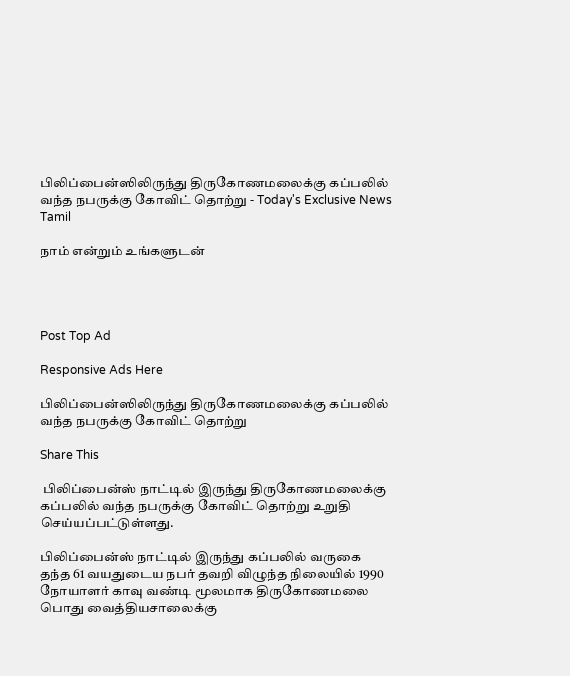பிலிப்பைன்ஸிலிருந்து திருகோணமலைக்கு கப்பலில் வந்த நபருக்கு கோவிட் தொற்று - Today's Exclusive News Tamil

நாம் என்றும் உங்களுடன்




Post Top Ad

Responsive Ads Here

பிலிப்பைன்ஸிலிருந்து திருகோணமலைக்கு கப்பலில் வந்த நபருக்கு கோவிட் தொற்று

Share This

 பிலிப்பைன்ஸ் நாட்டில் இருந்து திருகோணமலைக்கு கப்பலில் வந்த நபருக்கு கோவிட் தொற்று உறுதி செய்யப்பட்டுள்ளது.

பிலிப்பைன்ஸ் நாட்டில் இருந்து கப்பலில் வருகை தந்த 61 வயதுடைய நபர் தவறி விழுந்த நிலையில் 1990 நோயாளர் காவு வண்டி மூலமாக திருகோணமலை பொது வைத்தியசாலைக்கு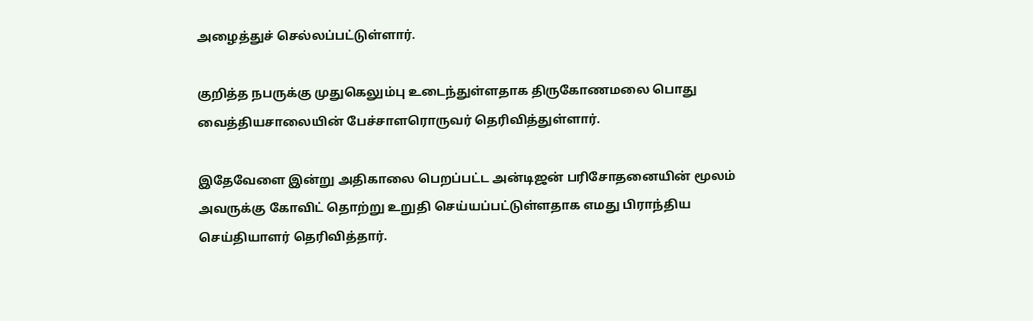அழைத்துச் செல்லப்பட்டுள்ளார்.

குறித்த நபருக்கு முதுகெலும்பு உடைந்துள்ளதாக திருகோணமலை பொது வைத்தியசாலையின் பேச்சாளரொருவர் தெரிவித்துள்ளார்.

இதேவேளை இன்று அதிகாலை பெறப்பட்ட அன்டிஜன் பரிசோதனையின் மூலம் அவருக்கு கோவிட் தொற்று உறுதி செய்யப்பட்டுள்ளதாக எமது பிராந்திய செய்தியாளர் தெரிவித்தார்.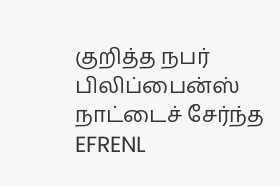குறித்த நபர் பிலிப்பைன்ஸ் நாட்டைச் சேர்ந்த EFRENL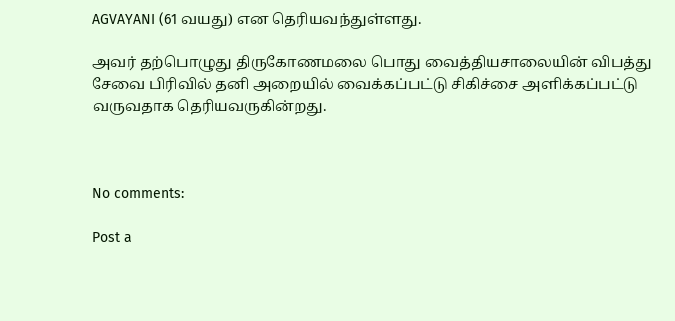AGVAYANI (61 வயது) என தெரியவந்துள்ளது.

அவர் தற்பொழுது திருகோணமலை பொது வைத்தியசாலையின் விபத்து சேவை பிரிவில் தனி அறையில் வைக்கப்பட்டு சிகிச்சை அளிக்கப்பட்டு வருவதாக தெரியவருகின்றது.



No comments:

Post a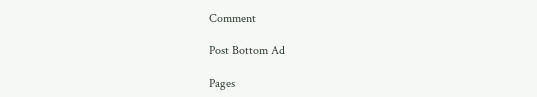Comment

Post Bottom Ad

Pages